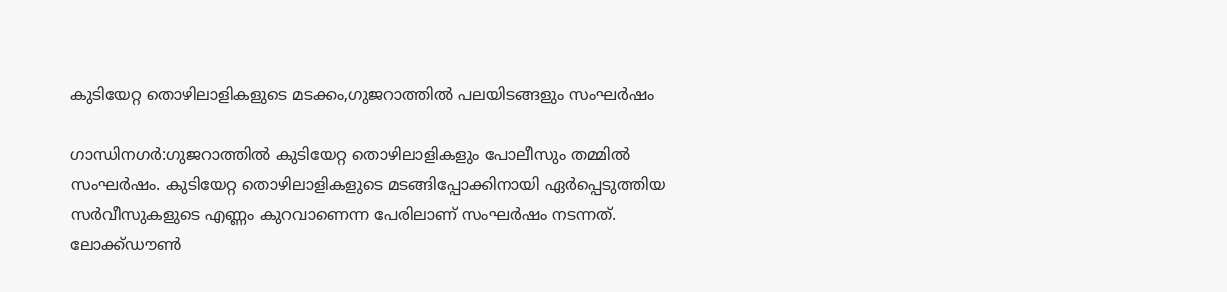കുടിയേറ്റ തൊഴിലാളികളുടെ മടക്കം,ഗുജറാത്തില്‍ പലയിടങ്ങളും സംഘര്‍ഷം

ഗാന്ധിനഗര്‍:ഗുജറാത്തില്‍ കുടിയേറ്റ തൊഴിലാളികളും പോലീസും തമ്മില്‍ സംഘര്‍ഷം. കുടിയേറ്റ തൊഴിലാളികളുടെ മടങ്ങിപ്പോക്കിനായി ഏര്‍പ്പെടുത്തിയ സര്‍വീസുകളുടെ എണ്ണം കുറവാണെന്ന പേരിലാണ് സംഘര്‍ഷം നടന്നത്. ലോക്ക്ഡൗണ്‍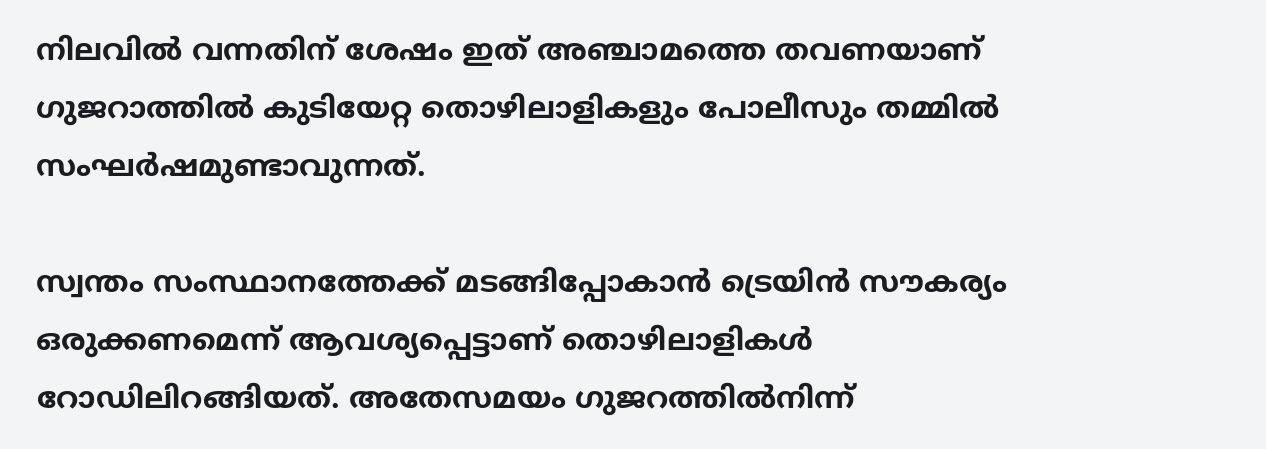നിലവില്‍ വന്നതിന് ശേഷം ഇത് അഞ്ചാമത്തെ തവണയാണ് ഗുജറാത്തില്‍ കുടിയേറ്റ തൊഴിലാളികളും പോലീസും തമ്മില്‍ സംഘര്‍ഷമുണ്ടാവുന്നത്.

സ്വന്തം സംസ്ഥാനത്തേക്ക് മടങ്ങിപ്പോകാന്‍ ട്രെയിന്‍ സൗകര്യം ഒരുക്കണമെന്ന് ആവശ്യപ്പെട്ടാണ് തൊഴിലാളികള്‍ റോഡിലിറങ്ങിയത്. അതേസമയം ഗുജറത്തില്‍നിന്ന്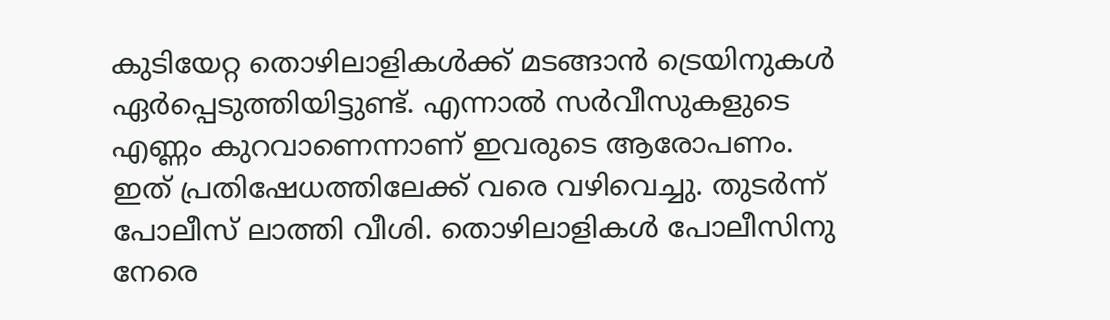കുടിയേറ്റ തൊഴിലാളികള്‍ക്ക് മടങ്ങാന്‍ ട്രെയിനുകള്‍ ഏര്‍പ്പെടുത്തിയിട്ടുണ്ട്. എന്നാല്‍ സര്‍വീസുകളുടെ എണ്ണം കുറവാണെന്നാണ് ഇവരുടെ ആരോപണം. ഇത് പ്രതിഷേധത്തിലേക്ക് വരെ വഴിവെച്ചു. തുടര്‍ന്ന് പോലീസ് ലാത്തി വീശി. തൊഴിലാളികള്‍ പോലീസിനു നേരെ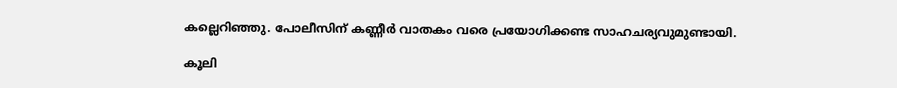കല്ലെറിഞ്ഞു. പോലീസിന് കണ്ണീര്‍ വാതകം വരെ പ്രയോഗിക്കണ്ട സാഹചര്യവുമുണ്ടായി.

കൂലി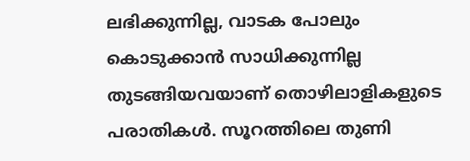ലഭിക്കുന്നില്ല, വാടക പോലും കൊടുക്കാന്‍ സാധിക്കുന്നില്ല തുടങ്ങിയവയാണ് തൊഴിലാളികളുടെ പരാതികള്‍. സൂറത്തിലെ തുണി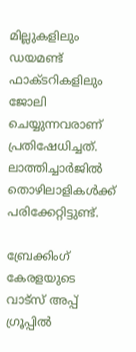മില്ലുകളിലും ഡയമണ്ട് ഫാക്ടറികളിലും ജോലി ചെയ്യുന്നവരാണ് പ്രതിഷേധിച്ചത്. ലാത്തിച്ചാര്‍ജില്‍ തൊഴിലാളികള്‍ക്ക് പരിക്കേറ്റിട്ടുണ്ട്.

ബ്രേക്കിംഗ് കേരളയുടെ വാട്സ് അപ്പ് ഗ്രൂപ്പിൽ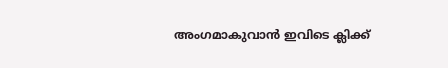അംഗമാകുവാൻ ഇവിടെ ക്ലിക്ക്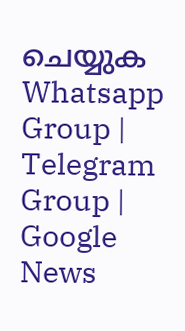ചെയ്യുക Whatsapp Group | Telegram Group | Google News